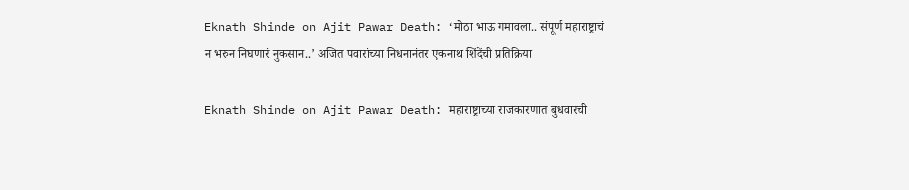Eknath Shinde on Ajit Pawar Death: ‘मोठा भाऊ गमावला.. संपूर्ण महाराष्ट्राचं न भरुन निघणारं नुकसान..’ अजित पवारांच्या निधनानंतर एकनाथ शिंदेंची प्रतिक्रिया

Eknath Shinde on Ajit Pawar Death: महाराष्ट्राच्या राजकारणात बुधवारची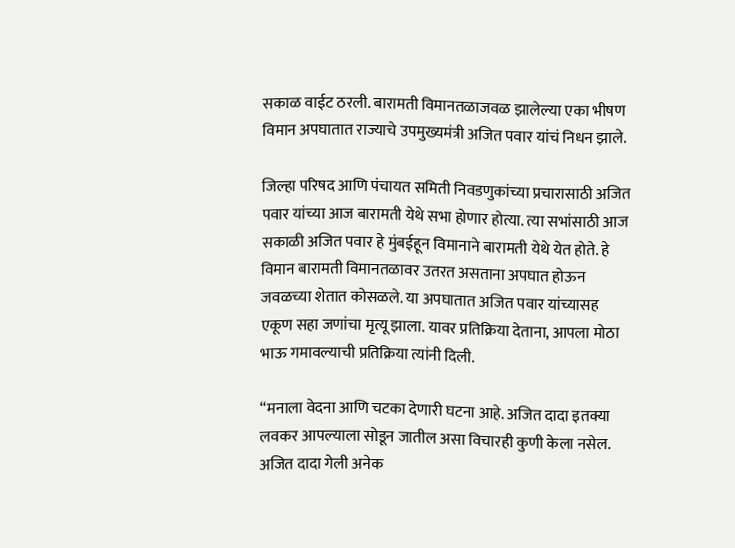सकाळ वाईट ठरली. बारामती विमानतळाजवळ झालेल्या एका भीषण विमान अपघातात राज्याचे उपमुख्यमंत्री अजित पवार यांचं निधन झाले.

जिल्हा परिषद आणि पंचायत समिती निवडणुकांच्या प्रचारासाठी अजित पवार यांच्या आज बारामती येथे सभा होणार होत्या. त्या सभांसाठी आज सकाळी अजित पवार हे मुंबईहून विमानाने बारामती येथे येत होते. हे विमान बारामती विमानतळावर उतरत असताना अपघात होऊन जवळच्या शेतात कोसळले. या अपघातात अजित पवार यांच्यासह एकूण सहा जणांचा मृत्यू झाला. यावर प्रतिक्रिया देताना, आपला मोठा भाऊ गमावल्याची प्रतिक्रिया त्यांनी दिली.

“मनाला वेदना आणि चटका देणारी घटना आहे. अजित दादा इतक्या लवकर आपल्याला सोडून जातील असा विचारही कुणी केला नसेल. अजित दादा गेली अनेक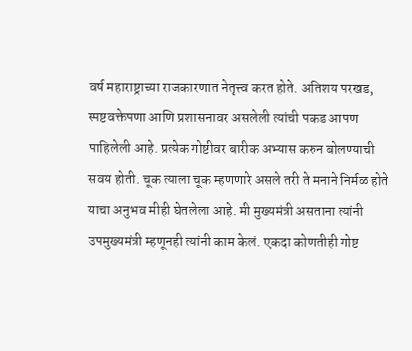वर्ष महाराष्ट्राच्या राजकारणात नेतृत्त्व करत होते. अतिशय परखड, स्पष्टवक्तेपणा आणि प्रशासनावर असलेली त्यांची पकड आपण पाहिलेली आहे. प्रत्येक गोष्टीवर बारीक अभ्यास करुन बोलण्याची सवय होती. चूक त्याला चूक म्हणणारे असले तरी ते मनाने निर्मळ होते याचा अनुभव मीही घेतलेला आहे. मी मुख्यमंत्री असताना त्यांनी उपमुख्यमंत्री म्हणूनही त्यांनी काम केलं. एकदा कोणतीही गोष्ट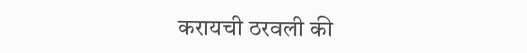करायची ठरवली की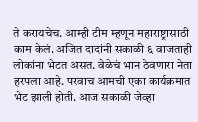ते करायचेच. आम्ही टीम म्हणून महाराष्ट्रासाठी काम केलं. अजित दादांनी सकाळी ६ वाजताही लोकांना भेटत असत. वेळेचं भान ठेवणारा नेता हरपला आहे. परवाच आमची एका कार्यक्रमात भेट झाली होती. आज सकाळी जेव्हा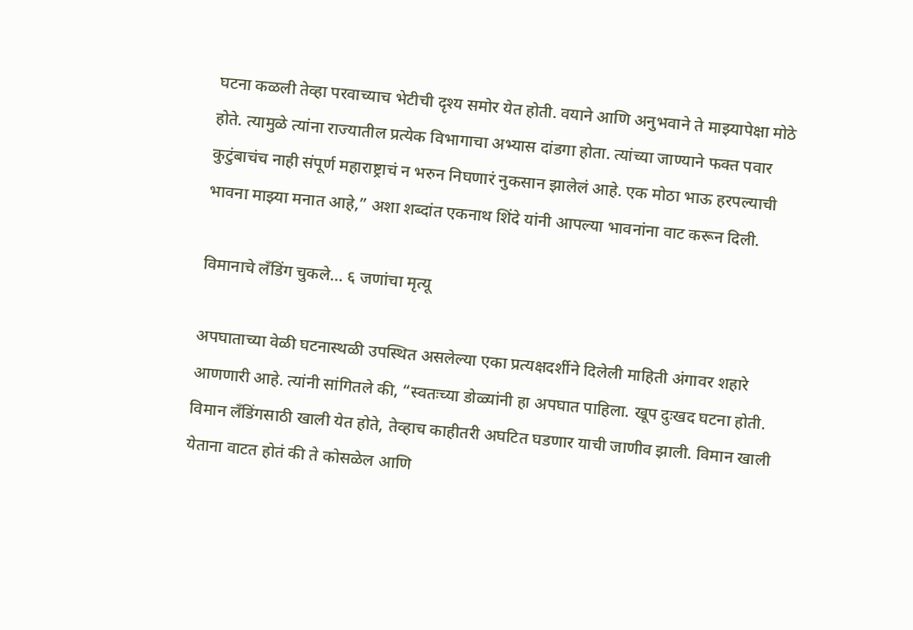घटना कळली तेव्हा परवाच्याच भेटीची दृश्य समोर येत होती. वयाने आणि अनुभवाने ते माझ्यापेक्षा मोठे होते. त्यामुळे त्यांना राज्यातील प्रत्येक विभागाचा अभ्यास दांडगा होता. त्यांच्या जाण्याने फक्त पवार कुटुंबाचंच नाही संपूर्ण महाराष्ट्राचं न भरुन निघणारं नुकसान झालेलं आहे. एक मोठा भाऊ हरपल्याची भावना माझ्या मनात आहे,” अशा शब्दांत एकनाथ शिंदे यांनी आपल्या भावनांना वाट करून दिली.

विमानाचे लँडिंग चुकले… ६ जणांचा मृत्यू

अपघाताच्या वेळी घटनास्थळी उपस्थित असलेल्या एका प्रत्यक्षदर्शीने दिलेली माहिती अंगावर शहारे आणणारी आहे. त्यांनी सांगितले की, “स्वतःच्या डोळ्यांनी हा अपघात पाहिला. खूप दुःखद घटना होती. विमान लँडिंगसाठी खाली येत होते, तेव्हाच काहीतरी अघटित घडणार याची जाणीव झाली. विमान खाली येताना वाटत होतं की ते कोसळेल आणि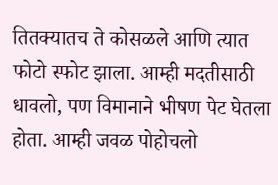तितक्यातच ते कोसळले आणि त्यात फोटो स्फोट झाला. आम्ही मदतीसाठी धावलो, पण विमानाने भीषण पेट घेतला होता. आम्ही जवळ पोहोचलो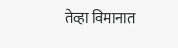तेव्हा विमानात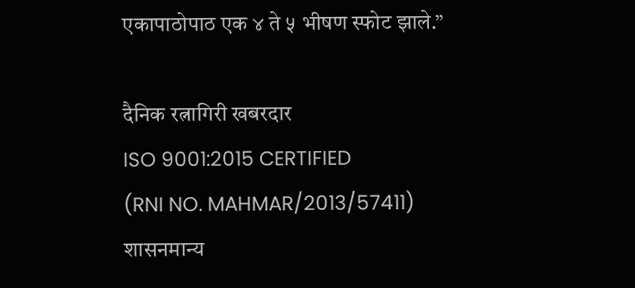एकापाठोपाठ एक ४ ते ५ भीषण स्फोट झाले.”

दैनिक रत्नागिरी खबरदार
ISO 9001:2015 CERTIFIED
(RNI NO. MAHMAR/2013/57411)
शासनमान्य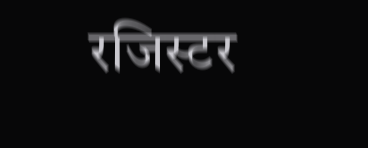रजिस्टर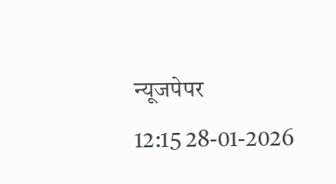न्यूजपेपर
12:15 28-01-2026